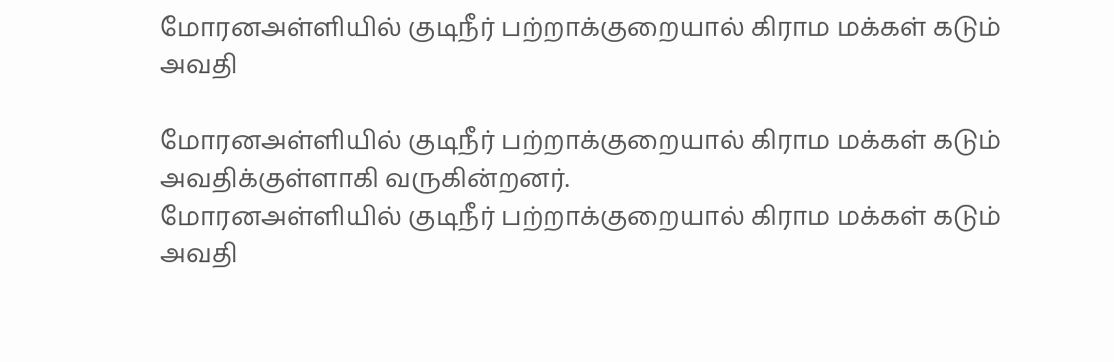மோரனஅள்ளியில் குடிநீர் பற்றாக்குறையால் கிராம மக்கள் கடும் அவதி

மோரனஅள்ளியில் குடிநீர் பற்றாக்குறையால் கிராம மக்கள் கடும் அவதிக்குள்ளாகி வருகின்றனர்.
மோரனஅள்ளியில் குடிநீர் பற்றாக்குறையால் கிராம மக்கள் கடும் அவதி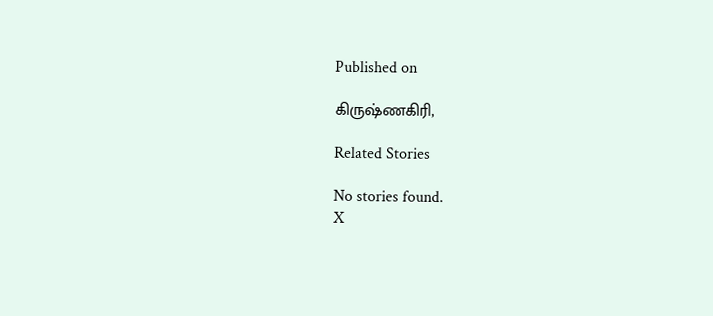Published on

கிருஷ்ணகிரி,

Related Stories

No stories found.
X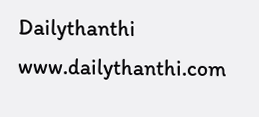Dailythanthi
www.dailythanthi.com